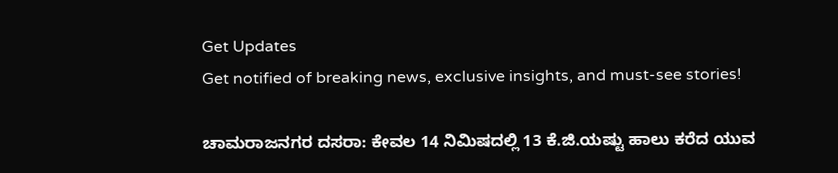Get Updates
Get notified of breaking news, exclusive insights, and must-see stories!

ಚಾಮರಾಜನಗರ ದಸರಾ: ಕೇವಲ 14 ನಿಮಿಷದಲ್ಲಿ 13 ಕೆ.ಜಿ.ಯಷ್ಟು ಹಾಲು ಕರೆದ ಯುವ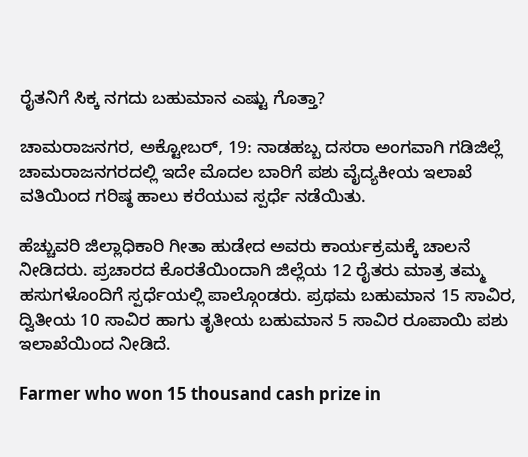ರೈತನಿಗೆ ಸಿಕ್ಕ ನಗದು ಬಹುಮಾನ ಎಷ್ಟು ಗೊತ್ತಾ?

ಚಾಮರಾಜನಗರ, ಅಕ್ಟೋಬರ್‌, 19: ನಾಡಹಬ್ಬ ದಸರಾ ಅಂಗವಾಗಿ ಗಡಿಜಿಲ್ಲೆ ಚಾಮರಾಜನಗರದಲ್ಲಿ ಇದೇ ಮೊದಲ ಬಾರಿಗೆ ಪಶು ವೈದ್ಯಕೀಯ ಇಲಾಖೆ ವತಿಯಿಂದ ಗರಿಷ್ಠ ಹಾಲು ಕರೆಯುವ ಸ್ಪರ್ಧೆ ನಡೆಯಿತು.

ಹೆಚ್ಚುವರಿ ಜಿಲ್ಲಾಧಿಕಾರಿ ಗೀತಾ ಹುಡೇದ ಅವರು ಕಾರ್ಯಕ್ರಮಕ್ಕೆ ಚಾಲನೆ ನೀಡಿದರು. ಪ್ರಚಾರದ ಕೊರತೆಯಿಂದಾಗಿ ಜಿಲ್ಲೆಯ 12 ರೈತರು ಮಾತ್ರ ತಮ್ಮ ಹಸುಗಳೊಂದಿಗೆ ಸ್ಪರ್ಧೆಯಲ್ಲಿ ಪಾಲ್ಗೊಂಡರು. ಪ್ರಥಮ ಬಹುಮಾನ 15 ಸಾವಿರ, ದ್ವಿತೀಯ 10 ಸಾವಿರ ಹಾಗು ತೃತೀಯ ಬಹುಮಾನ 5 ಸಾವಿರ ರೂಪಾಯಿ ಪಶು ಇಲಾಖೆಯಿಂದ ನೀಡಿದೆ.

Farmer who won 15 thousand cash prize in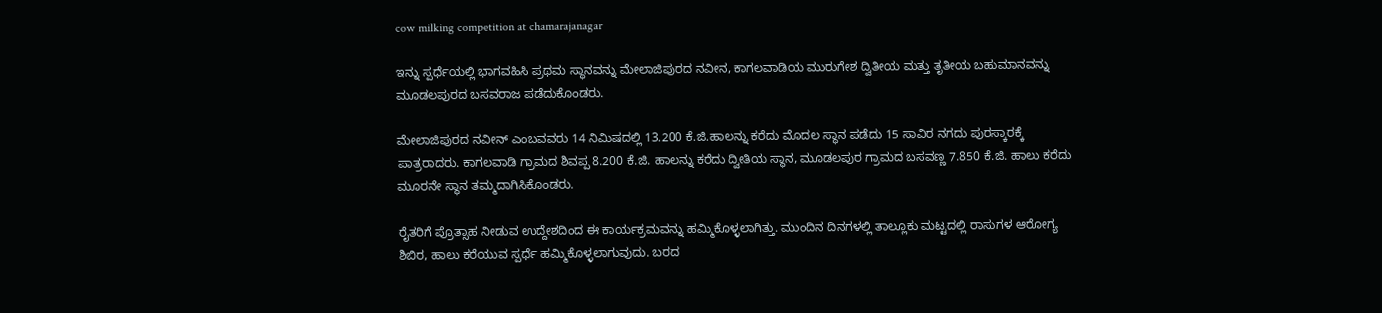cow milking competition at chamarajanagar

ಇನ್ನು ಸ್ಪರ್ಧೆಯಲ್ಲಿ ಭಾಗವಹಿಸಿ ಪ್ರಥಮ ಸ್ಥಾನವನ್ನು ಮೇಲಾಜಿಪುರದ ನವೀನ, ಕಾಗಲವಾಡಿಯ ಮುರುಗೇಶ ದ್ವಿತೀಯ ಮತ್ತು ತೃತೀಯ ಬಹುಮಾನವನ್ನು ಮೂಡಲಪುರದ ಬಸವರಾಜ ಪಡೆದುಕೊಂಡರು.

ಮೇಲಾಜಿಪುರದ ನವೀನ್ ಎಂಬವವರು 14 ನಿಮಿಷದಲ್ಲಿ 13.200 ಕೆ.ಜಿ.ಹಾಲನ್ನು ಕರೆದು ಮೊದಲ ಸ್ಥಾನ ಪಡೆದು 15 ಸಾವಿರ ನಗದು ಪುರಸ್ಕಾರಕ್ಕೆ ಪಾತ್ರರಾದರು‌. ಕಾಗಲವಾಡಿ ಗ್ರಾಮದ ಶಿವಪ್ಪ 8.200 ಕೆ.ಜಿ. ಹಾಲನ್ನು ಕರೆದು ದ್ವೀತಿಯ ಸ್ಥಾನ, ಮೂಡಲಪುರ ಗ್ರಾಮದ ಬಸವಣ್ಣ 7.850 ಕೆ.ಜಿ. ಹಾಲು ಕರೆದು ಮೂರನೇ ಸ್ಥಾನ ತಮ್ಮದಾಗಿಸಿಕೊಂಡರು.

ರೈತರಿಗೆ ಪ್ರೊತ್ಸಾಹ ನೀಡುವ ಉದ್ದೇಶದಿಂದ ಈ ಕಾರ್ಯಕ್ರಮವನ್ನು ಹಮ್ಮಿಕೊಳ್ಳಲಾಗಿತ್ತು. ಮುಂದಿನ ದಿನಗಳಲ್ಲಿ ತಾಲ್ಲೂಕು ಮಟ್ಟದಲ್ಲಿ ರಾಸುಗಳ ಆರೋಗ್ಯ ಶಿಬಿರ, ಹಾಲು ಕರೆಯುವ ಸ್ಪರ್ಧೆ ಹಮ್ಮಿಕೊಳ್ಳಲಾಗುವುದು. ಬರದ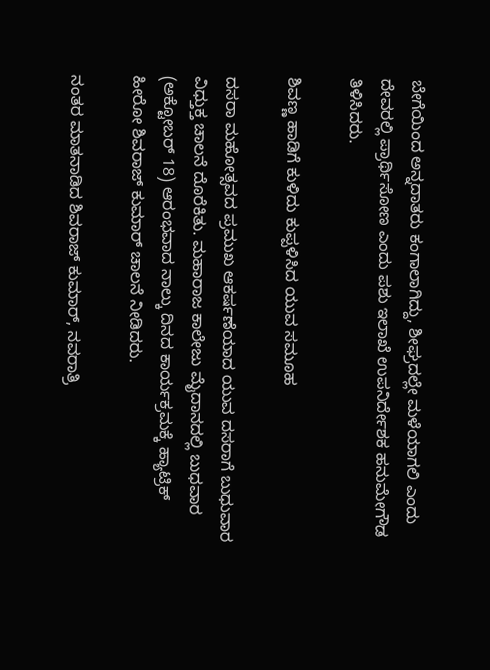ಬೇಗೆಯಿಂದ ಅನ್ನದಾತರು ಕಂಗಾಲಾಗಿದ್ದು, ಶೀಘ್ರದಲ್ಲೇ ಮಳೆಯಾಗಲಿ ಎಂದು ದೇವರಲ್ಲಿ ಪ್ರಾರ್ಥಿಸೋಣ ಎಂದು ಪಶು ಇಲಾಖೆ ಉಪನಿರ್ದೇಶಕ ಹನುಮೇಗೌಡ ತಿಳಿಸಿದರು.

ಶಿವಣ್ಣ ಹಾಡಿಗೆ ಕುಳಿದು ಕುಪ್ಪಳಿಸಿದ ಯುವ ಸಮೂಹ

ದಸರಾ ಮಹೋತ್ಸವದ ಪ್ರಮುಖ ಆಕರ್ಷಣೆಯಾದ ಯುವ ದಸರಾಗೆ ಬುಧುವಾರ ವಿಧ್ತುಕ್ತ ಚಾಲನೆ ದೊರೆಕಿತು. ಮಹಾರಾಜ ಕಾಲೇಜು ಮೈದಾನದಲ್ಲಿ ಬುಧವಾರ (ಅಕ್ಟೋಬರ್‌ 18) ಆರಂಭವಾದ ನಾಲ್ಕು ದಿನದ ಕಾರ್ಯಕ್ರಮಕ್ಕೆ ಹ್ಯಾಟ್ರಿಕ್ ಹೀರೋ ಶಿವರಾಜ್ ಕುಮಾರ್ ಚಾಲನೆ ನೀಡಿದರು.

ನಂತರ ಮಾತನಾಡಿದ ಶಿವರಾಜ್ ಕುಮಾರ್, ನವರಾತ್ರಿ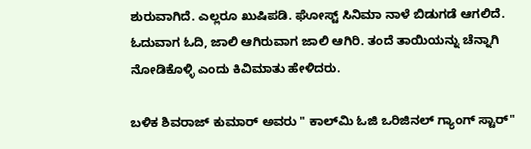ಶುರುವಾಗಿದೆ. ಎಲ್ಲರೂ ಖುಷಿಪಡಿ. ಘೋಸ್ಟ್ ಸಿನಿಮಾ ನಾಳೆ ಬಿಡುಗಡೆ ಆಗಲಿದೆ. ಓದುವಾಗ ಓದಿ, ಜಾಲಿ ಆಗಿರುವಾಗ ಜಾಲಿ ಆಗಿರಿ. ತಂದೆ ತಾಯಿಯನ್ನು ಚೆನ್ನಾಗಿ ನೋಡಿಕೊಳ್ಳಿ ಎಂದು ಕಿವಿಮಾತು ಹೇಳಿದರು.

ಬಳಿಕ ಶಿವರಾಜ್ ಕುಮಾರ್ ಅವರು " ಕಾಲ್‌ಮಿ ಓ‌ಜಿ ಒರಿಜಿನಲ್ ಗ್ಯಾಂಗ್ ಸ್ಟಾರ್‌"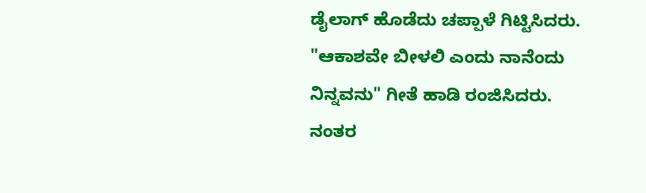ಡೈಲಾಗ್ ಹೊಡೆದು ಚಪ್ಪಾಳೆ ಗಿಟ್ಟಿಸಿದರು. "ಆಕಾಶವೇ ಬೀಳಲಿ ಎಂದು ನಾನೆಂದು ನಿನ್ನವನು" ಗೀತೆ ಹಾಡಿ ರಂಜಿಸಿದರು. ನಂತರ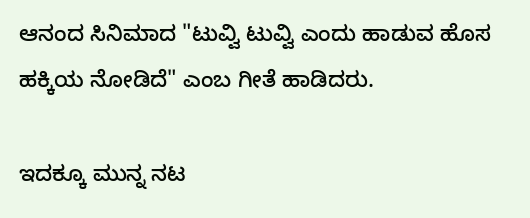ಆನಂದ ಸಿನಿಮಾದ "ಟುವ್ವಿ ಟುವ್ವಿ ಎಂದು ಹಾಡುವ ಹೊಸ ಹಕ್ಕಿಯ ನೋಡಿದೆ" ಎಂಬ ಗೀತೆ ಹಾಡಿದರು.

ಇದಕ್ಕೂ ಮುನ್ನ ನಟ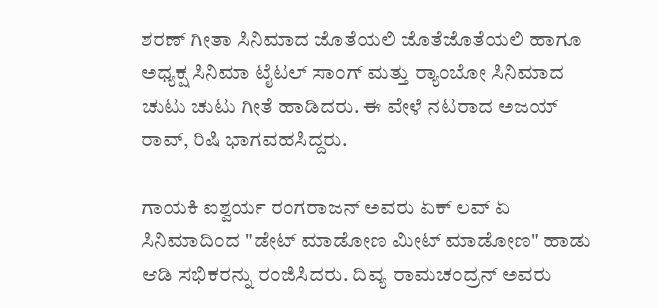ಶರಣ್ ಗೀತಾ ಸಿನಿಮಾದ ಜೊತೆಯಲಿ ಜೊತೆಜೊತೆಯಲಿ ಹಾಗೂ ಅಧ್ಯಕ್ಷ ಸಿನಿಮಾ ಟೈಟಲ್ ಸಾಂಗ್‌ ಮತ್ತು ರ‍್ಯಾಂಬೋ ಸಿನಿಮಾದ ಚುಟು ಚುಟು ಗೀತೆ ಹಾಡಿದರು. ಈ ವೇಳೆ ನಟರಾದ ಅಜಯ್ ರಾವ್, ರಿಷಿ ಭಾಗವಹಸಿದ್ದರು.

ಗಾಯಕಿ ಐಶ್ವರ್ಯ ರಂಗರಾಜನ್ ಅವರು ಏಕ್ ಲವ್ ಏ ಸಿನಿಮಾದಿಂದ "ಡೇಟ್ ಮಾಡೋಣ ಮೀಟ್ ಮಾಡೋಣ" ಹಾಡು ಆಡಿ ಸಭಿಕರನ್ನು ರಂಜಿಸಿದರು. ದಿವ್ಯ ರಾಮಚಂದ್ರನ್ ಅವರು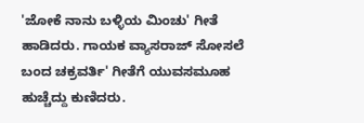'ಜೋಕೆ ನಾನು ಬಳ್ಳಿಯ ಮಿಂಚು' ಗೀತೆ ಹಾಡಿದರು. ಗಾಯಕ ವ್ಯಾಸರಾಜ್ ಸೋಸಲೆ ಬಂದ ಚಕ್ರವರ್ತಿ' ಗೀತೆಗೆ ಯುವಸಮೂಹ ಹುಚ್ಚೆದ್ದು ಕುಣಿದರು.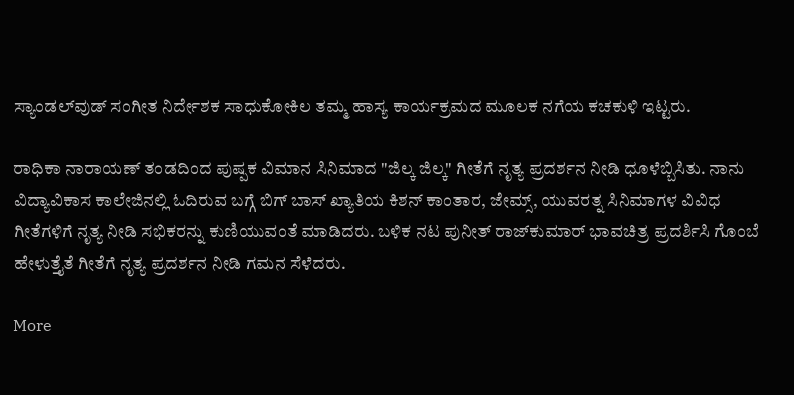ಸ್ಯಾಂಡಲ್‌ವುಡ್ ಸಂಗೀತ ನಿರ್ದೇಶಕ ಸಾಧುಕೋಕಿಲ ತಮ್ಮ ಹಾಸ್ಯ ಕಾರ್ಯಕ್ರಮದ ಮೂಲಕ ನಗೆಯ ಕಚಕುಳಿ ಇಟ್ಟರು.

ರಾಧಿಕಾ ನಾರಾಯಣ್ ತಂಡದಿಂದ ಪುಷ್ಪಕ ವಿಮಾನ ಸಿನಿಮಾದ "ಜಿಲ್ಕ ಜಿಲ್ಕ" ಗೀತೆಗೆ ನೃತ್ಯ ಪ್ರದರ್ಶನ ನೀಡಿ ಧೂಳೆಬ್ಬಿಸಿತು. ನಾನು ವಿದ್ಯಾವಿಕಾಸ ಕಾಲೇಜಿನಲ್ಲಿ ಓದಿರುವ ಬಗ್ಗೆ ಬಿಗ್ ಬಾಸ್ ಖ್ಯಾತಿಯ ಕಿಶನ್ ಕಾಂತಾರ, ಜೇಮ್ಸ್, ಯುವರತ್ನ ಸಿನಿಮಾಗಳ ವಿವಿಧ ಗೀತೆಗಳಿಗೆ ನೃತ್ಯ ನೀಡಿ ಸಭಿಕರನ್ನು ಕುಣಿಯುವಂತೆ ಮಾಡಿದರು. ಬಳಿಕ ನಟ ಪುನೀತ್ ರಾಜ್‌ಕುಮಾರ್‌ ಭಾವಚಿತ್ರ ಪ್ರದರ್ಶಿಸಿ ಗೊಂಬೆ ಹೇಳುತ್ತೈತೆ ಗೀತೆಗೆ ನೃತ್ಯ ಪ್ರದರ್ಶನ ನೀಡಿ ಗಮನ ಸೆಳೆದರು.

More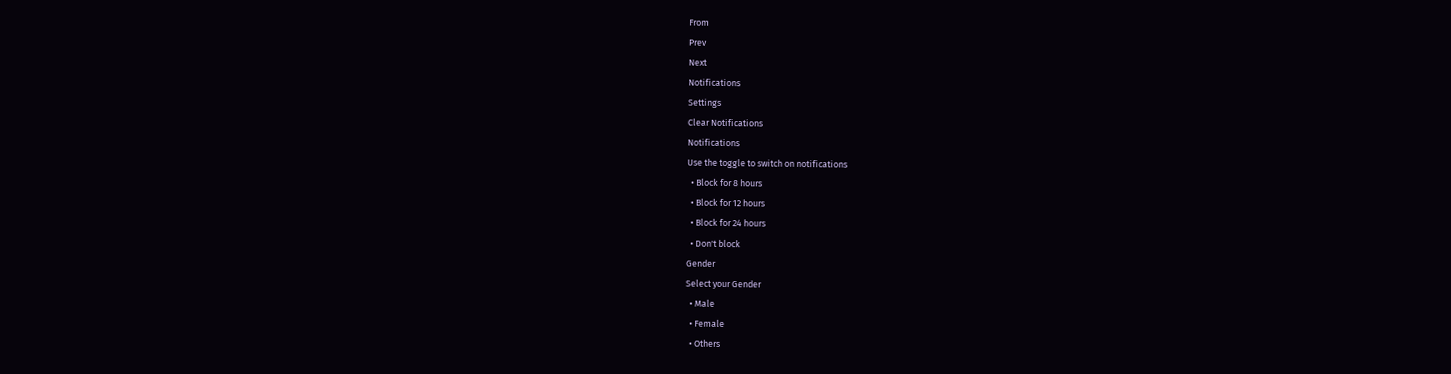From
Prev
Next
Notifications
Settings
Clear Notifications
Notifications
Use the toggle to switch on notifications
  • Block for 8 hours
  • Block for 12 hours
  • Block for 24 hours
  • Don't block
Gender
Select your Gender
  • Male
  • Female
  • Others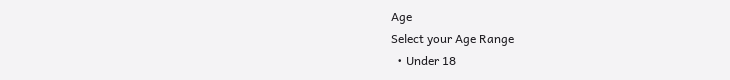Age
Select your Age Range
  • Under 18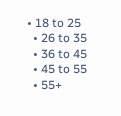• 18 to 25
  • 26 to 35
  • 36 to 45
  • 45 to 55
  • 55+